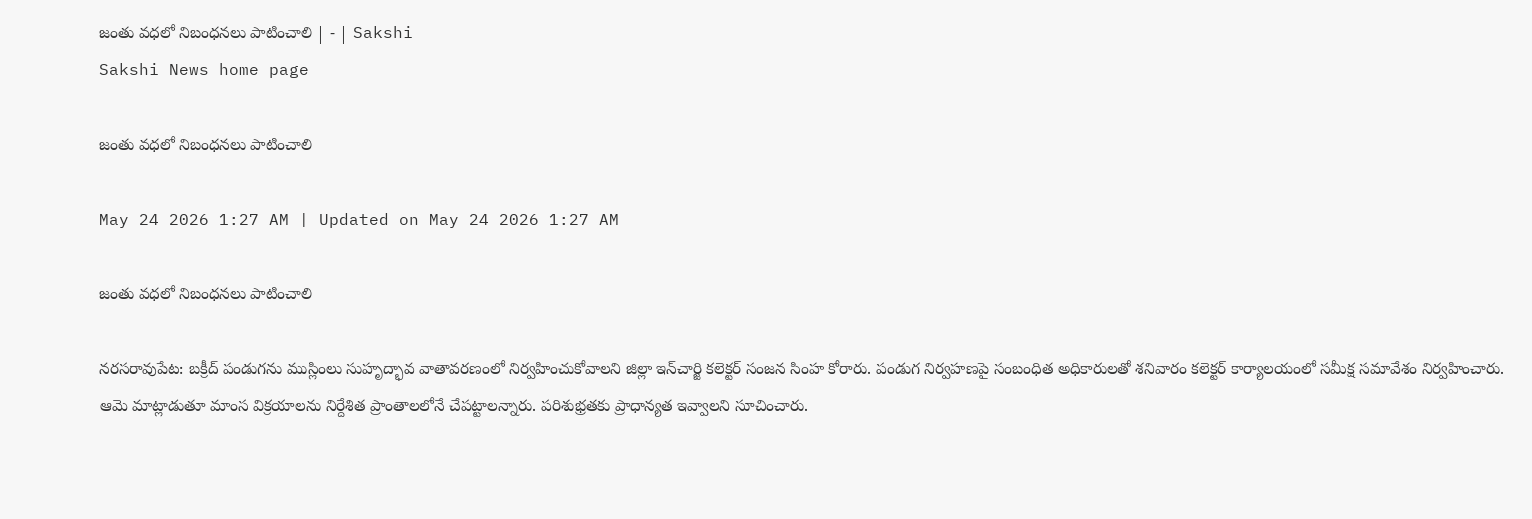జంతు వధలో నిబంధనలు పాటించాలి | - | Sakshi
Sakshi News home page

జంతు వధలో నిబంధనలు పాటించాలి

May 24 2026 1:27 AM | Updated on May 24 2026 1:27 AM

జంతు వధలో నిబంధనలు పాటించాలి

నరసరావుపేట: బక్రీద్‌ పండుగను ముస్లింలు సుహృద్భావ వాతావరణంలో నిర్వహించుకోవాలని జిల్లా ఇన్‌చార్జి కలెక్టర్‌ సంజన సింహ కోరారు. పండుగ నిర్వహణపై సంబంధిత అధికారులతో శనివారం కలెక్టర్‌ కార్యాలయంలో సమీక్ష సమావేశం నిర్వహించారు. ఆమె మాట్లాడుతూ మాంస విక్రయాలను నిర్దేశిత ప్రాంతాలలోనే చేపట్టాలన్నారు. పరిశుభ్రతకు ప్రాధాన్యత ఇవ్వాలని సూచించారు.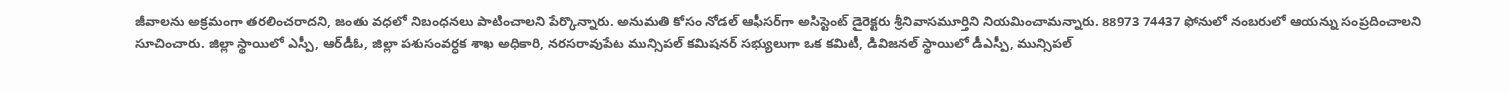జీవాలను అక్రమంగా తరలించరాదని, జంతు వధలో నిబంధనలు పాటించాలని పేర్కొన్నారు. అనుమతి కోసం నోడల్‌ ఆఫీసర్‌గా అసిస్టెంట్‌ డైరెక్టరు శ్రీనివాసమూర్తిని నియమించామన్నారు. 88973 74437 ఫోనులో నంబరులో ఆయన్ను సంప్రదించాలని సూచించారు. జిల్లా స్థాయిలో ఎస్పీ, ఆర్‌డీఓ, జిల్లా పశుసంవర్ధక శాఖ అధికారి, నరసరావుపేట మున్సిపల్‌ కమిషనర్‌ సభ్యులుగా ఒక కమిటీ, డివిజనల్‌ స్థాయిలో డీఎస్పీ, మున్సిపల్‌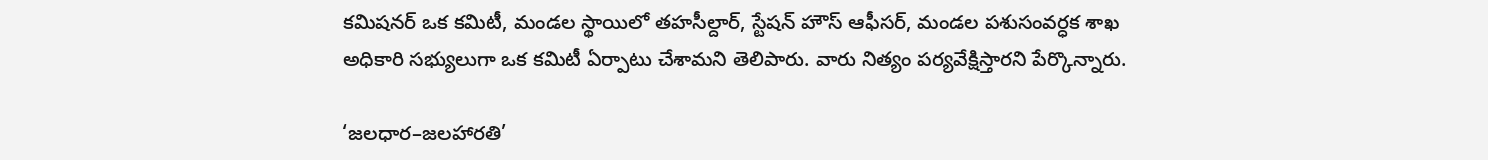కమిషనర్‌ ఒక కమిటీ, మండల స్థాయిలో తహసీల్దార్‌, స్టేషన్‌ హౌస్‌ ఆఫీసర్‌, మండల పశుసంవర్ధక శాఖ అధికారి సభ్యులుగా ఒక కమిటీ ఏర్పాటు చేశామని తెలిపారు. వారు నిత్యం పర్యవేక్షిస్తారని పేర్కొన్నారు.

‘జలధార–జలహారతి’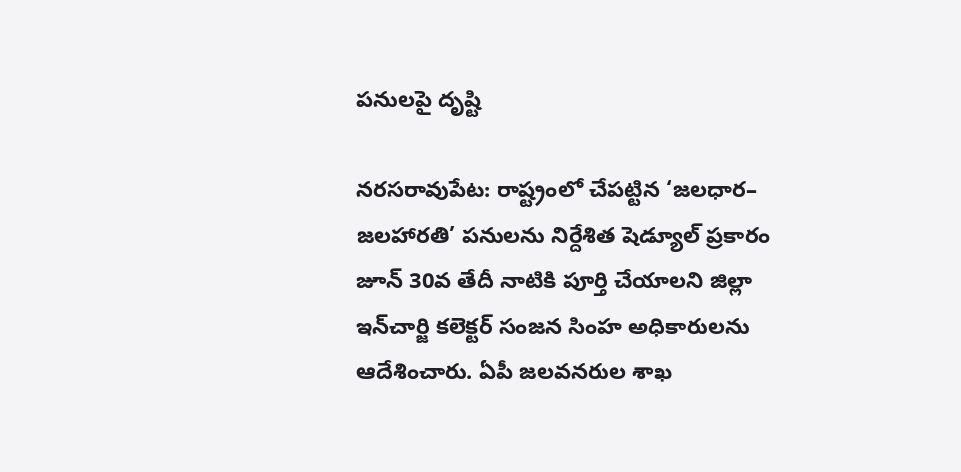పనులపై దృష్టి

నరసరావుపేట: రాష్ట్రంలో చేపట్టిన ‘జలధార– జలహారతి’ పనులను నిర్దేశిత షెడ్యూల్‌ ప్రకారం జూన్‌ 30వ తేదీ నాటికి పూర్తి చేయాలని జిల్లా ఇన్‌చార్జి కలెక్టర్‌ సంజన సింహ అధికారులను ఆదేశించారు. ఏపీ జలవనరుల శాఖ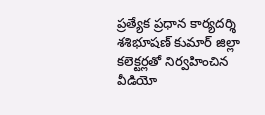ప్రత్యేక ప్రధాన కార్యదర్శి శశిభూషణ్‌ కుమార్‌ జిల్లా కలెక్టర్లతో నిర్వహించిన వీడియో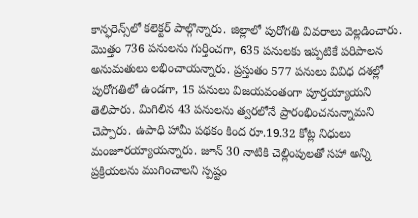కాన్ఫరెన్స్‌లో కలెక్టర్‌ పాల్గొన్నారు. జిల్లాలో పురోగతి వివరాలు వెల్లడించారు. మొత్తం 736 పనులను గుర్తించగా, 635 పనులకు ఇప్పటికే పరిపాలన అనుమతులు లభించాయన్నారు. ప్రస్తుతం 577 పనులు వివిధ దశల్లో పురోగతిలో ఉండగా, 15 పనులు విజయవంతంగా పూర్తయ్యాయని తెలిపారు. మిగిలిన 43 పనులను త్వరలోనే ప్రారంభించనున్నామని చెప్పారు. ఉపాధి హామీ పథకం కింద రూ.19.32 కోట్ల నిధులు మంజూరయ్యాయన్నారు. జూన్‌ 30 నాటికి చెల్లింపులతో సహా అన్ని ప్రక్రియలను ముగించాలని స్పష్టం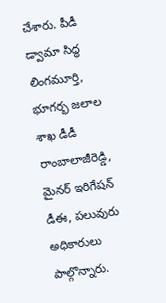చేశారు. పీడీ డ్వామా సిద్ధ లింగమూర్తి, భూగర్భ జలాల శాఖ డీడీ రాంబాలాజీరెడ్డి, మైనర్‌ ఇరిగేషన్‌ డీఈ, పలువురు అధికారులు పాల్గొన్నారు.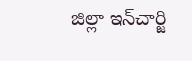జిల్లా ఇన్‌చార్జి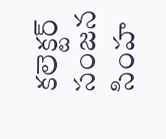కలెక్టర్‌ సంజన సింహ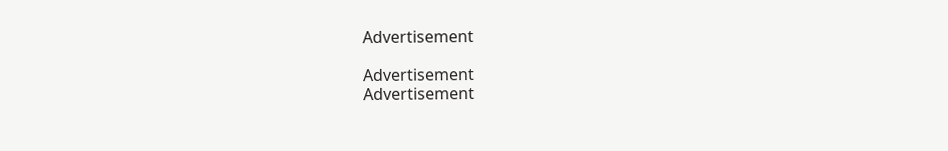Advertisement

Advertisement
Advertisement